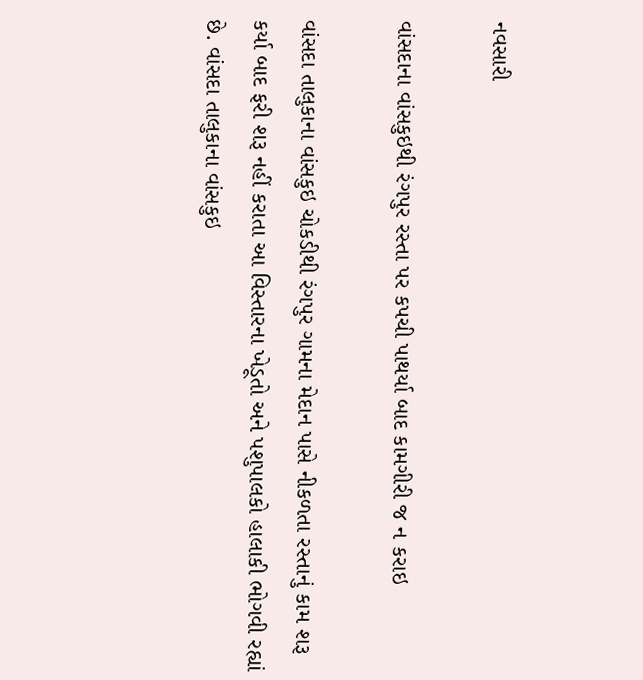નવસારી

વાંસદાના વાંસકુઇથી રંગપુર રસ્તા પર કપચી પાથર્યા બાદ કામગીરી જ ન કરાઇ

વાંસદા તાલુકાના વાંસકુઇ ચોકડીથી રંગપુર ગામના મેદાન પાસે નીકળતા રસ્તાનું કામ શરૂ કર્યા બાદ ફરી શરૂ નહીં કરાતા આ વિસ્તારના ખેડૂતો અને પશુપાલકો હાલાકી ભોગવી રહ્યાં છે. વાંસદા તાલુકાના વાંસકુઇ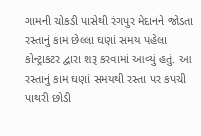ગામની ચોકડી પાસેથી રંગપુર મેદાનને જોડતા રસ્તાનું કામ છેલ્લા ઘણાં સમય પહેલા કોન્ટ્રાકટર દ્વારા શરૂ કરવામાં આવ્યું હતું. આ રસ્તાનું કામ ઘણાં સમયથી રસ્તા પર કપચી પાથરી છોડી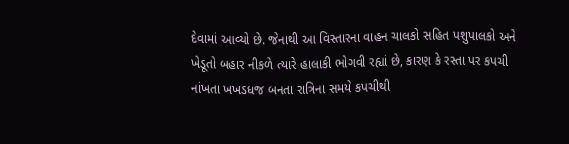દેવામાં આવ્યો છે. જેનાથી આ વિસ્તારના વાહન ચાલકો સહિત પશુપાલકો અને ખેડૂતો બહાર નીકળે ત્યારે હાલાકી ભોગવી રહ્યાં છે, કારણ કે રસ્તા પર કપચી નાંખતા ખખડધજ બનતા રાત્રિના સમયે કપચીથી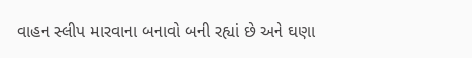વાહન સ્લીપ મારવાના બનાવો બની રહ્યાં છે અને ઘણા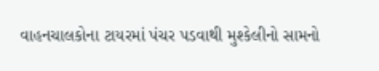વાહનચાલકોના ટાયરમાં પંચર પડવાથી મુશ્કેલીનો સામનો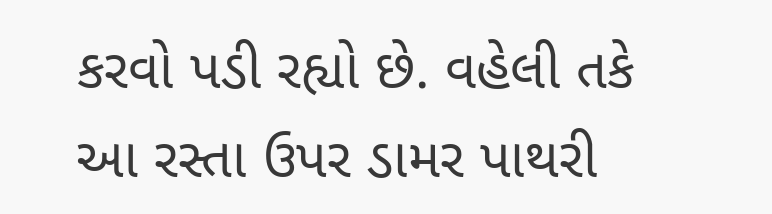કરવો પડી રહ્યો છે. વહેલી તકે આ રસ્તા ઉપર ડામર પાથરી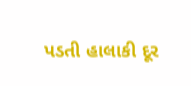પડતી હાલાકી દૂર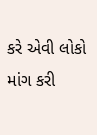કરે એવી લોકો માંગ કરી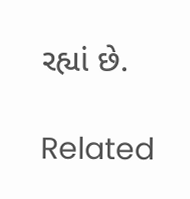રહ્યાં છે.

Related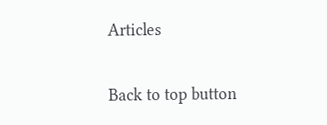Articles

Back to top button